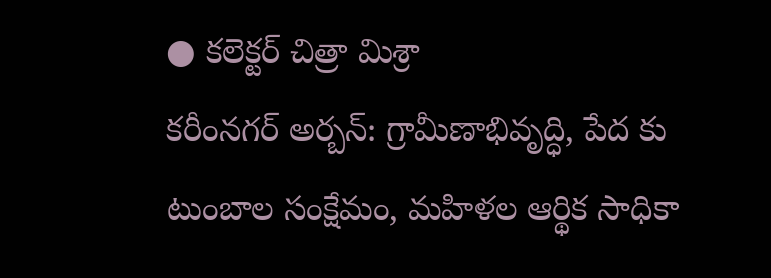● కలెక్టర్ చిత్రా మిశ్రా
కరీంనగర్ అర్బన్: గ్రామీణాభివృద్ధి, పేద కు టుంబాల సంక్షేమం, మహిళల ఆర్థిక సాధికా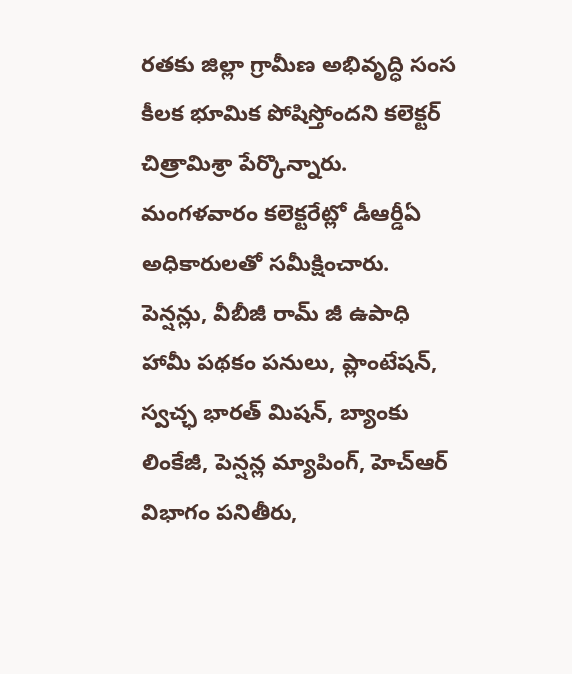రతకు జిల్లా గ్రామీణ అభివృద్ధి సంస కీలక భూమిక పోషిస్తోందని కలెక్టర్ చిత్రామిశ్రా పేర్కొన్నారు. మంగళవారం కలెక్టరేట్లో డీఆర్డీఏ అధికారులతో సమీక్షించారు. పెన్షన్లు, వీబీజీ రామ్ జీ ఉపాధి హామీ పథకం పనులు, ప్లాంటేషన్, స్వచ్ఛ భారత్ మిషన్, బ్యాంకు లింకేజీ, పెన్షన్ల మ్యాపింగ్, హెచ్ఆర్ విభాగం పనితీరు,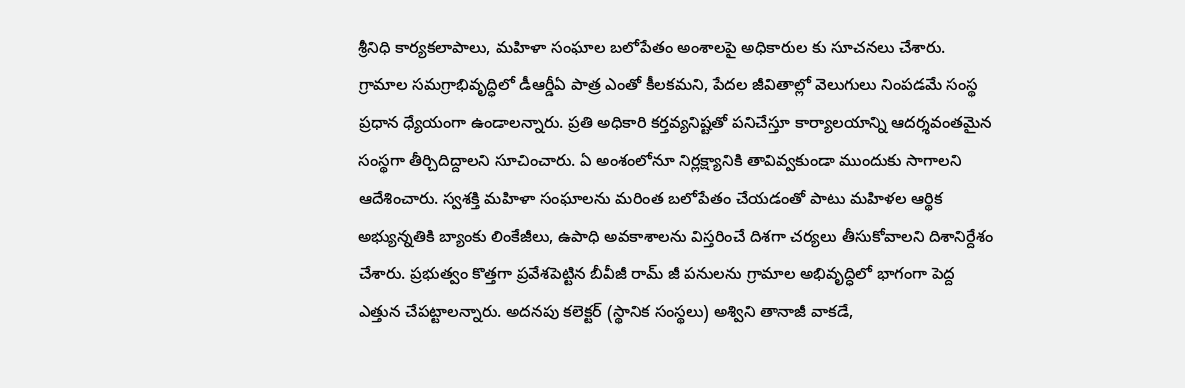శ్రీనిధి కార్యకలాపాలు, మహిళా సంఘాల బలోపేతం అంశాలపై అధికారుల కు సూచనలు చేశారు. గ్రామాల సమగ్రాభివృద్ధిలో డీఆర్డీఏ పాత్ర ఎంతో కీలకమని, పేదల జీవితాల్లో వెలుగులు నింపడమే సంస్థ ప్రధాన ధ్యేయంగా ఉండాలన్నారు. ప్రతి అధికారి కర్తవ్యనిష్టతో పనిచేస్తూ కార్యాలయాన్ని ఆదర్శవంతమైన సంస్థగా తీర్చిదిద్దాలని సూచించారు. ఏ అంశంలోనూ నిర్లక్ష్యానికి తావివ్వకుండా ముందుకు సాగాలని ఆదేశించారు. స్వశక్తి మహిళా సంఘాలను మరింత బలోపేతం చేయడంతో పాటు మహిళల ఆర్థిక అభ్యున్నతికి బ్యాంకు లింకేజీలు, ఉపాధి అవకాశాలను విస్తరించే దిశగా చర్యలు తీసుకోవాలని దిశానిర్దేశం చేశారు. ప్రభుత్వం కొత్తగా ప్రవేశపెట్టిన బీవీజీ రామ్ జీ పనులను గ్రామాల అభివృద్ధిలో భాగంగా పెద్ద ఎత్తున చేపట్టాలన్నారు. అదనపు కలెక్టర్ (స్థానిక సంస్థలు) అశ్విని తానాజీ వాకడే,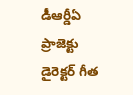డీఆర్డీఏ ప్రాజెక్టు డైరెక్టర్ గీత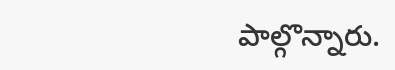పాల్గొన్నారు.